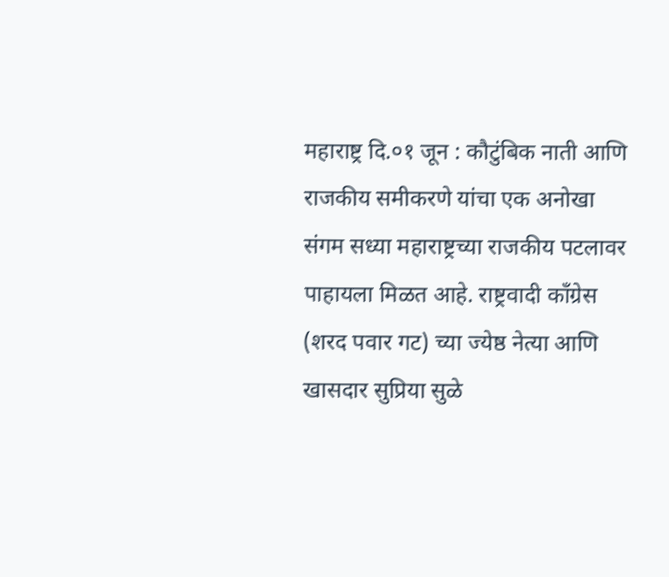महाराष्ट्र दि.०१ जून : कौटुंबिक नाती आणि राजकीय समीकरणे यांचा एक अनोखा संगम सध्या महाराष्ट्रच्या राजकीय पटलावर पाहायला मिळत आहे. राष्ट्रवादी काँग्रेस (शरद पवार गट) च्या ज्येष्ठ नेत्या आणि खासदार सुप्रिया सुळे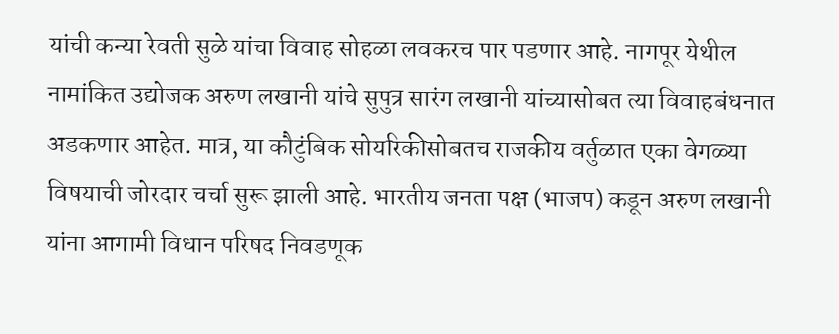यांची कन्या रेवती सुळे यांचा विवाह सोहळा लवकरच पार पडणार आहे. नागपूर येथील नामांकित उद्योजक अरुण लखानी यांचे सुपुत्र सारंग लखानी यांच्यासोबत त्या विवाहबंधनात अडकणार आहेत. मात्र, या कौटुंबिक सोयरिकीसोबतच राजकीय वर्तुळात एका वेगळ्या विषयाची जोरदार चर्चा सुरू झाली आहे. भारतीय जनता पक्ष (भाजप) कडून अरुण लखानी यांना आगामी विधान परिषद निवडणूक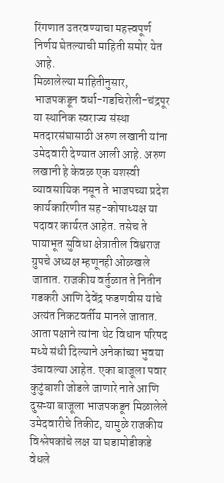रिंगणात उतरवण्याचा महत्त्वपूर्ण निर्णय घेतल्याची माहिती समोर येत आहे.
मिळालेल्या माहितीनुसार, भाजपकडून वर्धा-गडचिरोली-चंद्रपूर या स्थानिक स्वराज्य संस्था मतदारसंघासाठी अरुण लखानी यांना उमेदवारी देण्यात आली आहे. अरुण लखानी हे केवळ एक यशस्वी व्यावसायिक नसून ते भाजपच्या प्रदेश कार्यकारिणीत सह-कोषाध्यक्ष या पदावर कार्यरत आहेत. तसेच ते पायाभूत सुविधा क्षेत्रातील विश्वराज ग्रुपचे अध्यक्ष म्हणूनही ओळखले जातात. राजकीय वर्तुळात ते नितीन गडकरी आणि देवेंद्र फडणवीस यांचे अत्यंत निकटवर्तीय मानले जातात. आता पक्षाने त्यांना थेट विधान परिषद मध्ये संधी दिल्याने अनेकांच्या भुवया उंचावल्या आहेत. एका बाजूला पवार कुटुंबाशी जोडले जाणारे नाते आणि दुसऱ्या बाजूला भाजपकडून मिळालेले उमेदवारीचे तिकीट, यामुळे राजकीय विश्लेषकांचे लक्ष या घडामोडीकडे वेधले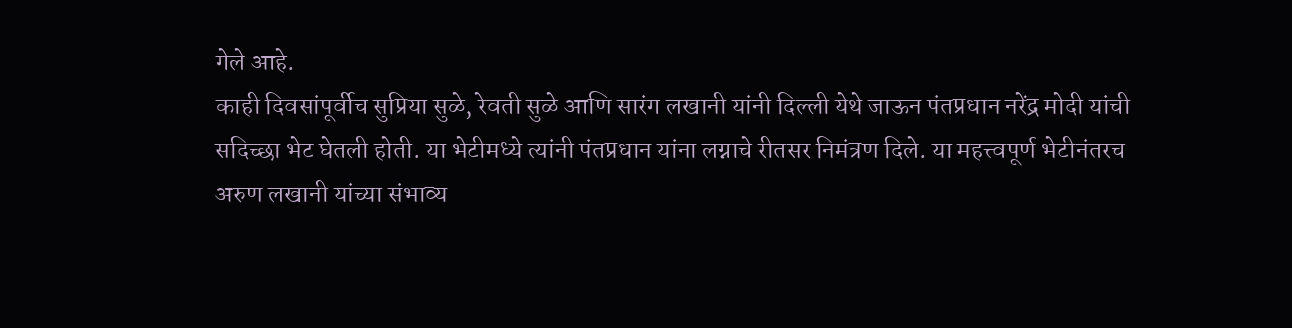गेले आहे.
काही दिवसांपूर्वीच सुप्रिया सुळे, रेवती सुळे आणि सारंग लखानी यांनी दिल्ली येथे जाऊन पंतप्रधान नरेंद्र मोदी यांची सदिच्छा भेट घेतली होती. या भेटीमध्ये त्यांनी पंतप्रधान यांना लग्नाचे रीतसर निमंत्रण दिले. या महत्त्वपूर्ण भेटीनंतरच अरुण लखानी यांच्या संभाव्य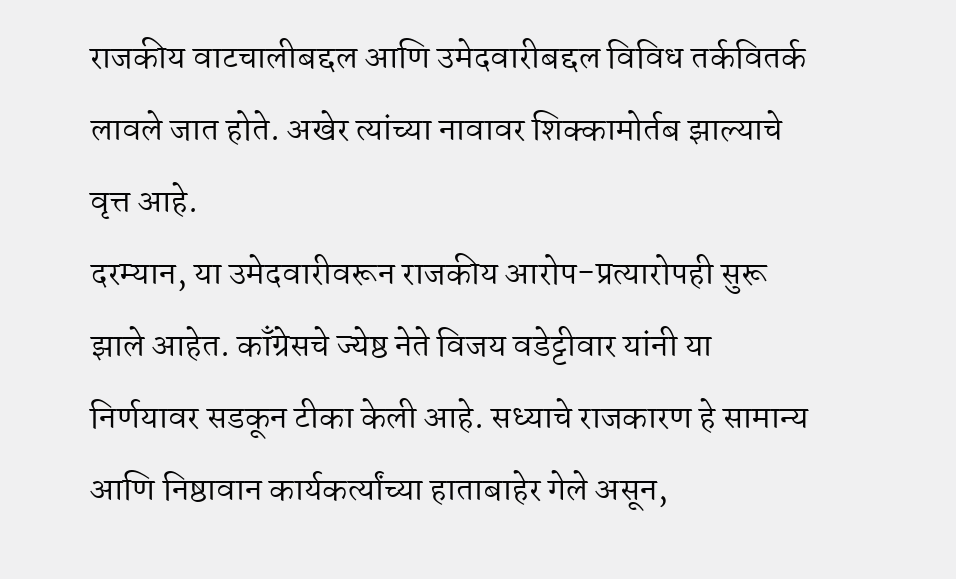राजकीय वाटचालीबद्दल आणि उमेदवारीबद्दल विविध तर्कवितर्क लावले जात होते. अखेर त्यांच्या नावावर शिक्कामोर्तब झाल्याचे वृत्त आहे.
दरम्यान, या उमेदवारीवरून राजकीय आरोप-प्रत्यारोपही सुरू झाले आहेत. काँग्रेसचे ज्येष्ठ नेते विजय वडेट्टीवार यांनी या निर्णयावर सडकून टीका केली आहे. सध्याचे राजकारण हे सामान्य आणि निष्ठावान कार्यकर्त्यांच्या हाताबाहेर गेले असून,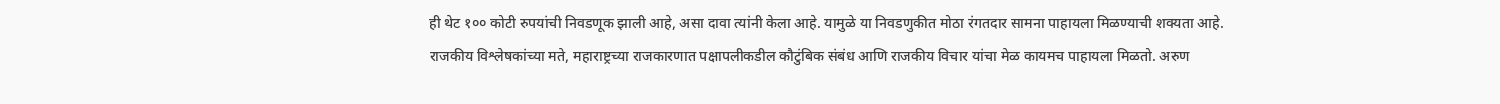ही थेट १०० कोटी रुपयांची निवडणूक झाली आहे, असा दावा त्यांनी केला आहे. यामुळे या निवडणुकीत मोठा रंगतदार सामना पाहायला मिळण्याची शक्यता आहे.
राजकीय विश्लेषकांच्या मते, महाराष्ट्रच्या राजकारणात पक्षापलीकडील कौटुंबिक संबंध आणि राजकीय विचार यांचा मेळ कायमच पाहायला मिळतो. अरुण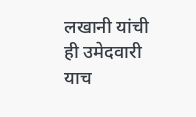लखानी यांची ही उमेदवारी याच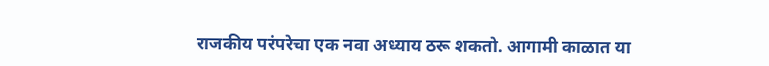राजकीय परंपरेचा एक नवा अध्याय ठरू शकतो. आगामी काळात या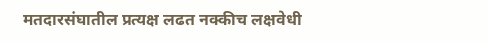मतदारसंघातील प्रत्यक्ष लढत नक्कीच लक्षवेधी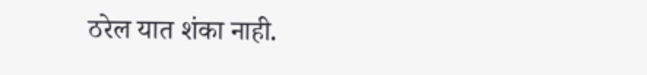ठरेल यात शंका नाही.